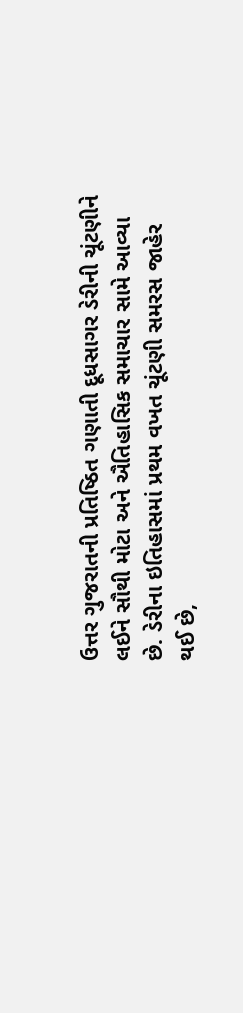ઉત્તર ગુજરાતની પ્રતિષ્ઠિત ગણાતી દૂધસાગર ડેરીની ચૂંટણીને લઈને સૌથી મોટા અને ઐતિહાસિક સમાચાર સામે આવ્યા છે. ડેરીના ઇતિહાસમાં પ્રથમ વખત ચૂંટણી સમરસ જાહેર થઈ છે,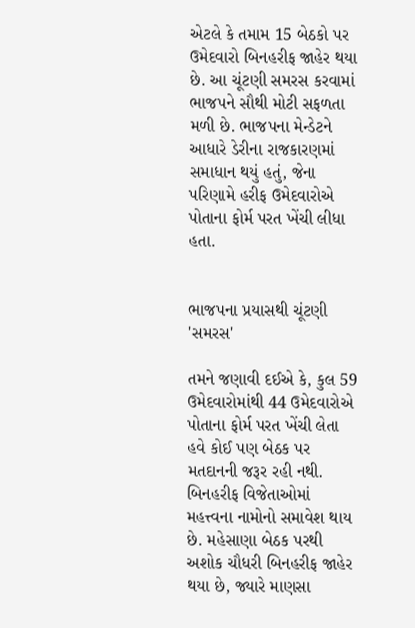એટલે કે તમામ 15 બેઠકો પર ઉમેદવારો બિનહરીફ જાહેર થયા છે. આ ચૂંટણી સમરસ કરવામાં ભાજપને સૌથી મોટી સફળતા મળી છે. ભાજપના મેન્ડેટને આધારે ડેરીના રાજકારણમાં સમાધાન થયું હતું, જેના પરિણામે હરીફ ઉમેદવારોએ પોતાના ફોર્મ પરત ખેંચી લીધા હતા.


ભાજપના પ્રયાસથી ચૂંટણી 'સમરસ'

તમને જણાવી દઈએ કે, કુલ 59 ઉમેદવારોમાંથી 44 ઉમેદવારોએ પોતાના ફોર્મ પરત ખેંચી લેતા હવે કોઈ પણ બેઠક પર મતદાનની જરૂર રહી નથી. બિનહરીફ વિજેતાઓમાં મહત્ત્વના નામોનો સમાવેશ થાય છે. મહેસાણા બેઠક પરથી અશોક ચૌધરી બિનહરીફ જાહેર થયા છે, જ્યારે માણસા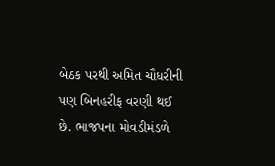બેઠક પરથી અમિત ચૌધરીની પણ બિનહરીફ વરણી થઈ છે. ભાજપના મોવડીમંડળે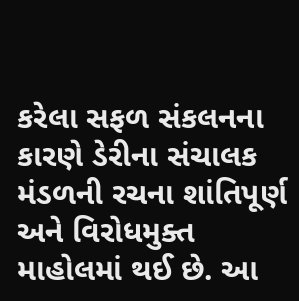કરેલા સફળ સંકલનના કારણે ડેરીના સંચાલક મંડળની રચના શાંતિપૂર્ણ અને વિરોધમુક્ત માહોલમાં થઈ છે. આ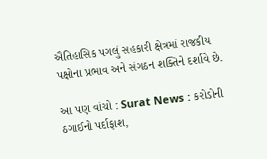ઐતિહાસિક પગલું સહકારી ક્ષેત્રમાં રાજકીય પક્ષોના પ્રભાવ અને સંગઠન શક્તિને દર્શાવે છે.

આ પણ વાંચો : Surat News : કરોડોની ઠગાઈનો પર્દાફાશ,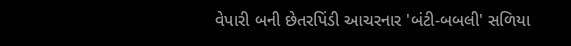વેપારી બની છેતરપિંડી આચરનાર 'બંટી-બબલી' સળિયા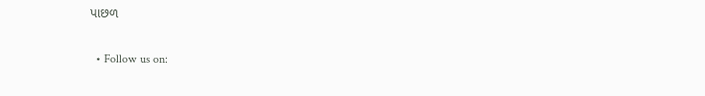પાછળ

  • Follow us on: